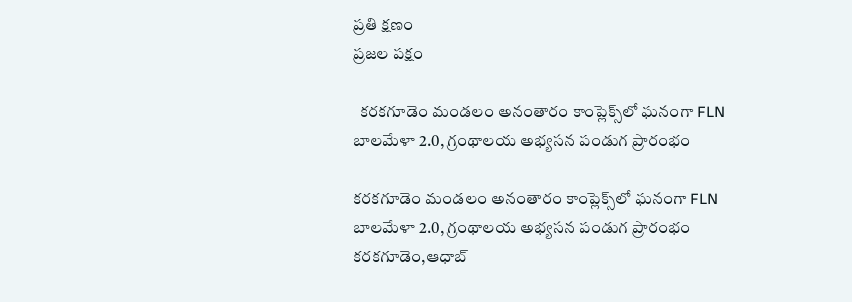ప్రతి క్షణం
ప్రజల పక్షం

  కరకగూడెం మండలం అనంతారం కాంప్లెక్స్‌లో ఘనంగా FLN బాలమేళా 2.0, గ్రంథాలయ అభ్యసన పండుగ ప్రారంభం

కరకగూడెం మండలం అనంతారం కాంప్లెక్స్‌లో ఘనంగా FLN బాలమేళా 2.0, గ్రంథాలయ అభ్యసన పండుగ ప్రారంభం
కరకగూడెం,ఆధాబ్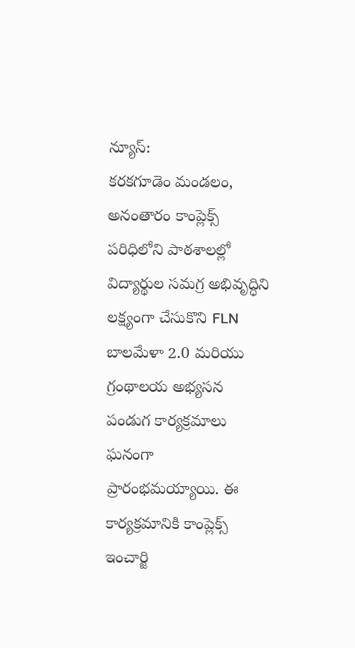న్యూస్:
కరకగూడెం మండలం, అనంతారం కాంప్లెక్స్ పరిధిలోని పాఠశాలల్లో విద్యార్థుల సమగ్ర అభివృద్ధిని లక్ష్యంగా చేసుకొని FLN బాలమేళా 2.0 మరియు గ్రంథాలయ అభ్యసన పండుగ కార్యక్రమాలు ఘనంగా ప్రారంభమయ్యాయి. ఈ కార్యక్రమానికి కాంప్లెక్స్ ఇంచార్జి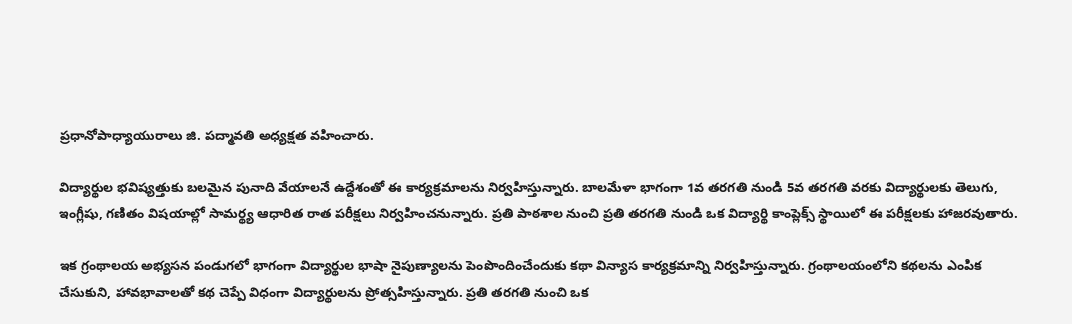ప్రధానోపాధ్యాయురాలు జి. పద్మావతి అధ్యక్షత వహించారు.

విద్యార్థుల భవిష్యత్తుకు బలమైన పునాది వేయాలనే ఉద్దేశంతో ఈ కార్యక్రమాలను నిర్వహిస్తున్నారు. బాలమేళా భాగంగా 1వ తరగతి నుండి 5వ తరగతి వరకు విద్యార్థులకు తెలుగు, ఇంగ్లీషు, గణితం విషయాల్లో సామర్థ్య ఆధారిత రాత పరీక్షలు నిర్వహించనున్నారు. ప్రతి పాఠశాల నుంచి ప్రతి తరగతి నుండి ఒక విద్యార్థి కాంప్లెక్స్ స్థాయిలో ఈ పరీక్షలకు హాజరవుతారు.

ఇక గ్రంథాలయ అభ్యసన పండుగలో భాగంగా విద్యార్థుల భాషా నైపుణ్యాలను పెంపొందించేందుకు కథా విన్యాస కార్యక్రమాన్ని నిర్వహిస్తున్నారు. గ్రంథాలయంలోని కథలను ఎంపిక చేసుకుని, హావభావాలతో కథ చెప్పే విధంగా విద్యార్థులను ప్రోత్సహిస్తున్నారు. ప్రతి తరగతి నుంచి ఒక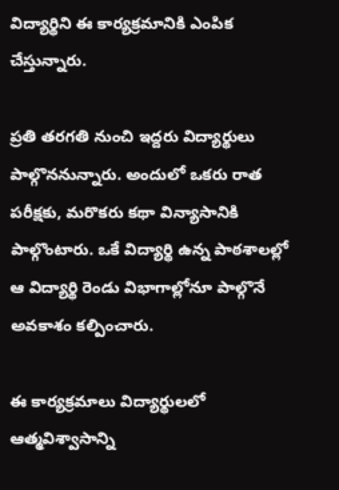విద్యార్థిని ఈ కార్యక్రమానికి ఎంపిక చేస్తున్నారు.

ప్రతి తరగతి నుంచి ఇద్దరు విద్యార్థులు పాల్గొననున్నారు. అందులో ఒకరు రాత పరీక్షకు, మరొకరు కథా విన్యాసానికి పాల్గొంటారు. ఒకే విద్యార్థి ఉన్న పాఠశాలల్లో ఆ విద్యార్థి రెండు విభాగాల్లోనూ పాల్గొనే అవకాశం కల్పించారు.

ఈ కార్యక్రమాలు విద్యార్థులలో ఆత్మవిశ్వాసాన్ని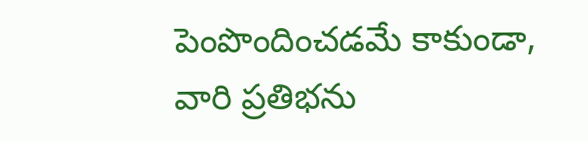పెంపొందించడమే కాకుండా, వారి ప్రతిభను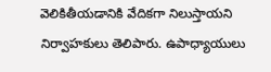వెలికితీయడానికి వేదికగా నిలుస్తాయని నిర్వాహకులు తెలిపారు. ఉపాధ్యాయులు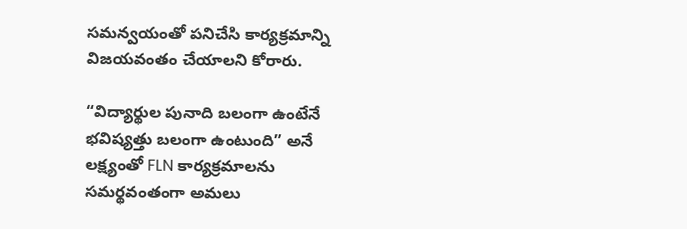సమన్వయంతో పనిచేసి కార్యక్రమాన్ని విజయవంతం చేయాలని కోరారు.

“విద్యార్థుల పునాది బలంగా ఉంటేనే భవిష్యత్తు బలంగా ఉంటుంది” అనే లక్ష్యంతో FLN కార్యక్రమాలను సమర్థవంతంగా అమలు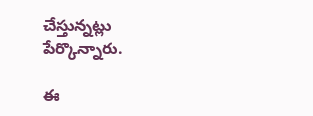చేస్తున్నట్లు పేర్కొన్నారు.

ఈ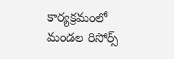కార్యక్రమంలో మండల రిసోర్స్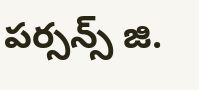పర్సన్స్ జి.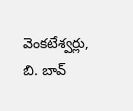వెంకటేశ్వర్లు, బి. బావ్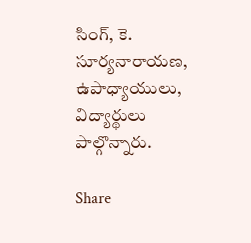సింగ్, కె. సూర్యనారాయణ, ఉపాధ్యాయులు, విద్యార్థులు పాల్గొన్నారు.

Share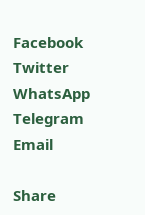Facebook
Twitter
WhatsApp
Telegram
Email

Share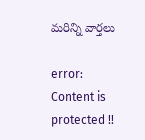మరిన్ని వార్తలు

error: Content is protected !!